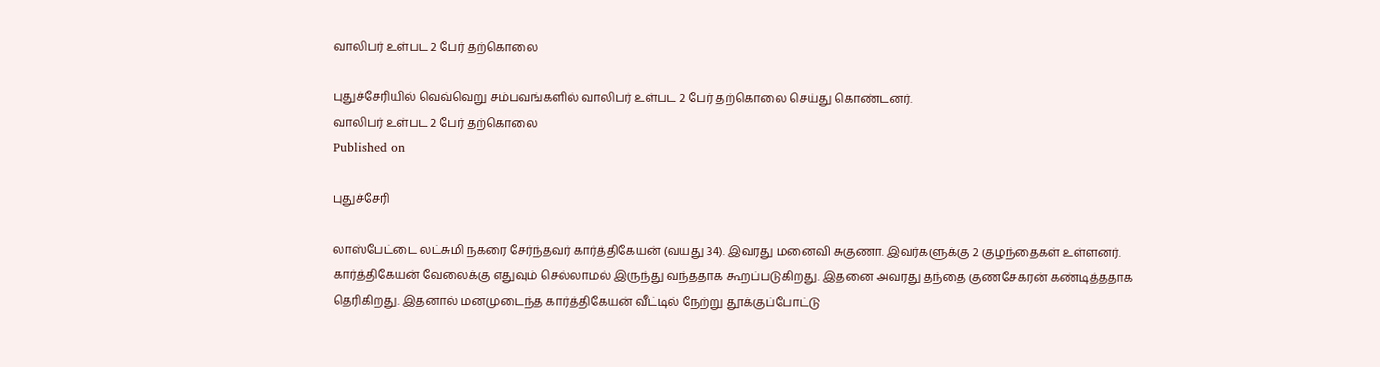வாலிபர் உள்பட 2 பேர் தற்கொலை

புதுச்சேரியில் வெவ்வெறு சம்பவங்களில் வாலிபர் உள்பட 2 பேர் தற்கொலை செய்து கொண்டனர்.
வாலிபர் உள்பட 2 பேர் தற்கொலை
Published on

புதுச்சேரி

லாஸ்பேட்டை லட்சுமி நகரை சேர்ந்தவர் கார்த்திகேயன் (வயது 34). இவரது மனைவி சுகுணா. இவர்களுக்கு 2 குழந்தைகள் உள்ளனர். கார்த்திகேயன் வேலைக்கு எதுவும் செல்லாமல் இருந்து வந்ததாக கூறப்படுகிறது. இதனை அவரது தந்தை குணசேகரன் கண்டித்ததாக தெரிகிறது. இதனால் மனமுடைந்த கார்த்திகேயன் வீட்டில் நேற்று தூக்குப்போட்டு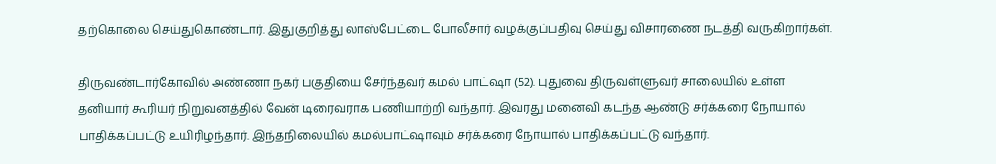தற்கொலை செய்துகொண்டார். இதுகுறித்து லாஸ்பேட்டை போலீசார் வழக்குப்பதிவு செய்து விசாரணை நடத்தி வருகிறார்கள்.

திருவண்டார்கோவில் அண்ணா நகர் பகுதியை சேர்ந்தவர் கமல் பாட்ஷா (52). புதுவை திருவள்ளுவர் சாலையில் உள்ள தனியார் கூரியர் நிறுவனத்தில் வேன் டிரைவராக பணியாற்றி வந்தார். இவரது மனைவி கடந்த ஆண்டு சர்க்கரை நோயால் பாதிக்கப்பட்டு உயிரிழந்தார். இந்தநிலையில் கமல்பாட்ஷாவும் சர்க்கரை நோயால் பாதிக்கப்பட்டு வந்தார்.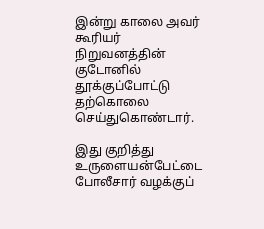இன்று காலை அவர் கூரியர் நிறுவனத்தின் குடோனில் தூக்குப்போட்டு தற்கொலை செய்துகொண்டார்.

இது குறித்து உருளையன்பேட்டை போலீசார் வழக்குப்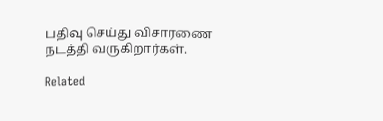பதிவு செய்து விசாரணை நடத்தி வருகிறார்கள்.

Related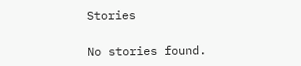Stories

No stories found.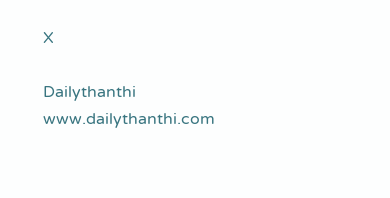X

Dailythanthi
www.dailythanthi.com